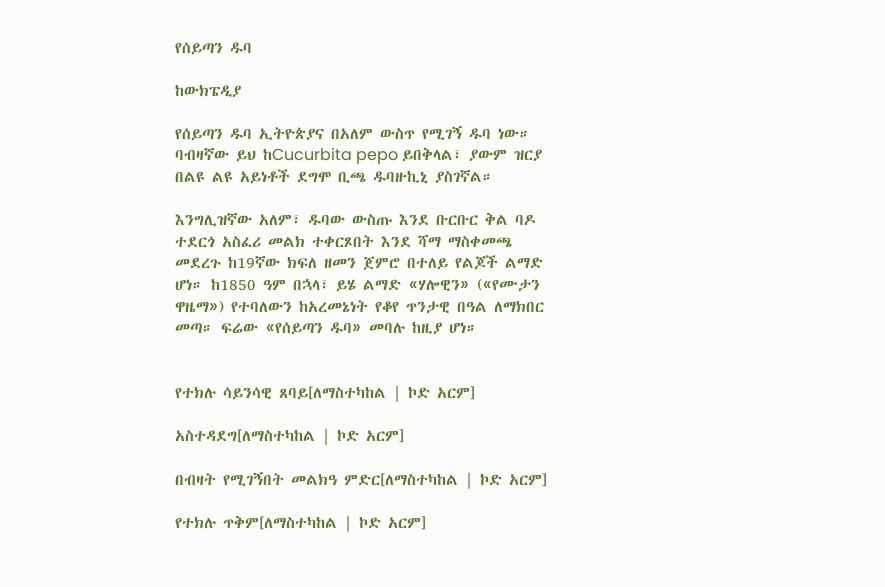የሰይጣን ዱባ

ከውክፔዲያ

የሰይጣን ዱባ ኢትዮጵያና በአለም ውስጥ የሚገኝ ዱባ ነው። ባብዛኛው ይህ ከCucurbita pepo ይበቅላል፣ ያውም ዝርያ በልዩ ልዩ አይነቶች ደግሞ ቢጫ ዱባዙኪኒ ያስገኛል።

እንግሊዝኛው አለም፣ ዱባው ውስጡ እንደ ቡርቡር ቅል ባዶ ተደርጎ አስፈሪ መልክ ተቀርጾበት እንደ ሻማ ማስቀመጫ መደረጉ ከ19ኛው ክፍለ ዘመን ጀምሮ በተለይ የልጆች ልማድ ሆነ። ከ1850 ዓም በኋላ፣ ይሄ ልማድ «ሃሎዊን» («የሙታን ዋዜማ») የተባለውን ከአረመኔነት የቆየ ጥንታዊ በዓል ለማክበር መጣ። ፍሬው «የሰይጣን ዱባ» መባሉ ከዚያ ሆነ።


የተክሉ ሳይንሳዊ ጸባይ[ለማስተካከል | ኮድ አርም]

አስተዳደግ[ለማስተካከል | ኮድ አርም]

በብዛት የሚገኝበት መልክዓ ምድር[ለማስተካከል | ኮድ አርም]

የተክሉ ጥቅም[ለማስተካከል | ኮድ አርም]